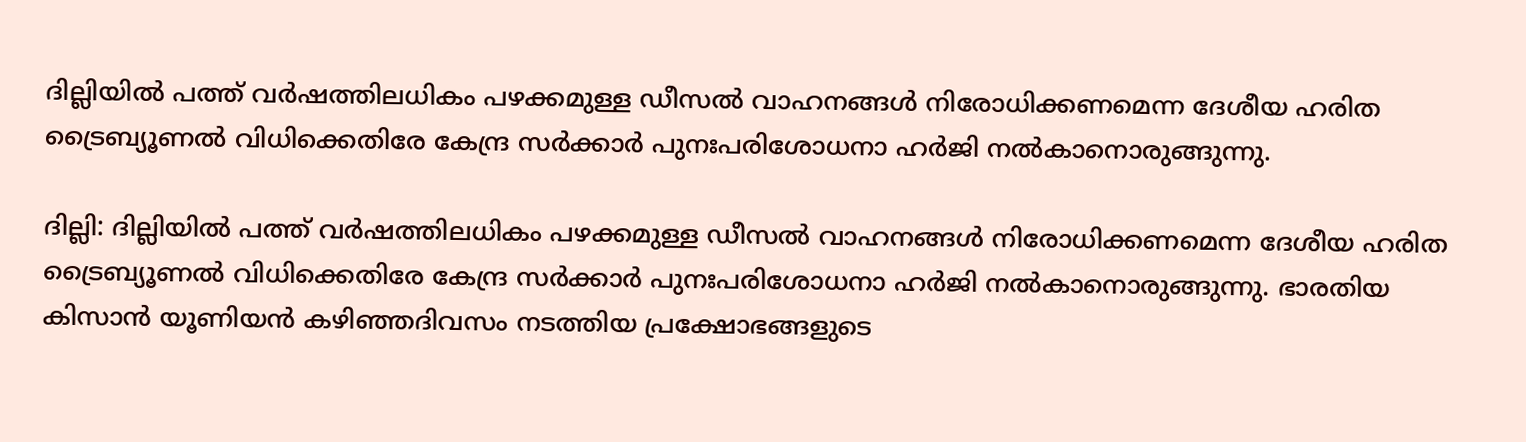ദില്ലിയില്‍ പത്ത് വര്‍ഷത്തിലധികം പഴക്കമുള്ള ഡീസല്‍ വാഹനങ്ങള്‍ നിരോധിക്കണമെന്ന ദേശീയ ഹരിത ട്രൈബ്യൂണല്‍ വിധിക്കെതിരേ കേന്ദ്ര സര്‍ക്കാര്‍ പുനഃപരിശോധനാ ഹര്‍ജി നല്‍കാനൊരുങ്ങുന്നു.

ദില്ലി: ദില്ലിയില്‍ പത്ത് വര്‍ഷത്തിലധികം പഴക്കമുള്ള ഡീസല്‍ വാഹനങ്ങള്‍ നിരോധിക്കണമെന്ന ദേശീയ ഹരിത ട്രൈബ്യൂണല്‍ വിധിക്കെതിരേ കേന്ദ്ര സര്‍ക്കാര്‍ പുനഃപരിശോധനാ ഹര്‍ജി നല്‍കാനൊരുങ്ങുന്നു. ഭാരതിയ കിസാന്‍ യൂണിയന്‍ കഴിഞ്ഞദിവസം നടത്തിയ പ്രക്ഷോഭങ്ങളുടെ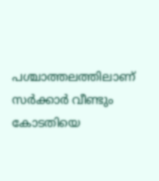പശ്ചാത്തലത്തിലാണ് സര്‍ക്കാര്‍ വീണ്ടും കോടതിയെ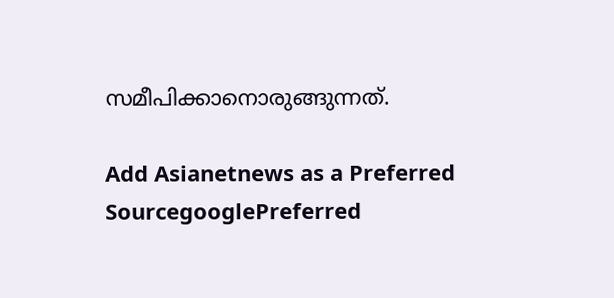സമീപിക്കാനൊരുങ്ങുന്നത്.

Add Asianetnews as a Preferred SourcegooglePreferred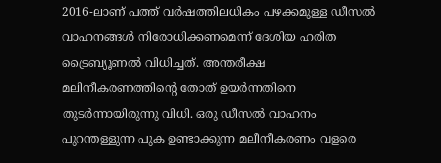2016-ലാണ് പത്ത് വര്‍ഷത്തിലധികം പഴക്കമുള്ള ഡീസല്‍ വാഹനങ്ങള്‍ നിരോധിക്കണമെന്ന് ദേശിയ ഹരിത ട്രൈബ്യൂണല്‍ വിധിച്ചത്. അന്തരീക്ഷ മലിനീകരണത്തിന്റെ തോത് ഉയര്‍ന്നതിനെ തുടര്‍ന്നായിരുന്നു വിധി. ഒരു ഡീസല്‍ വാഹനം പുറന്തള്ളുന്ന പുക ഉണ്ടാക്കുന്ന മലീനീകരണം വളരെ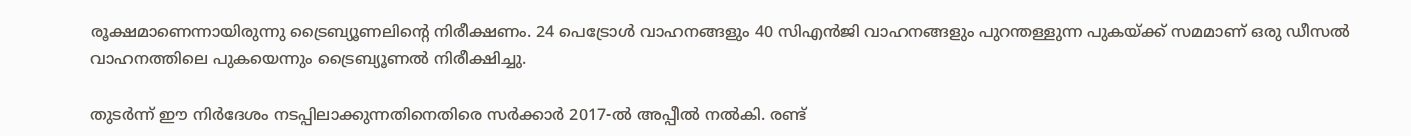രൂക്ഷമാണെന്നായിരുന്നു ട്രൈബ്യൂണലിന്റെ നിരീക്ഷണം. 24 പെട്രോള്‍ വാഹനങ്ങളും 40 സിഎന്‍ജി വാഹനങ്ങളും പുറന്തള്ളുന്ന പുകയ്ക്ക് സമമാണ് ഒരു ഡീസല്‍ വാഹനത്തിലെ പുകയെന്നും ട്രൈബ്യൂണല്‍ നിരീക്ഷിച്ചു.

തുടര്‍ന്ന് ഈ നിര്‍ദേശം നടപ്പിലാക്കുന്നതിനെതിരെ സര്‍ക്കാര്‍ 2017-ല്‍ അപ്പീല്‍ നല്‍കി. രണ്ട്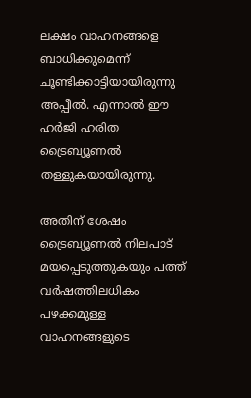ലക്ഷം വാഹനങ്ങളെ ബാധിക്കുമെന്ന് ചൂണ്ടിക്കാട്ടിയായിരുന്നു അപ്പീല്‍. എന്നാല്‍ ഈ ഹര്‍ജി ഹരിത ട്രൈബ്യൂണല്‍ തള്ളുകയായിരുന്നു.

അതിന് ശേഷം ട്രൈബ്യൂണല്‍ നിലപാട് മയപ്പെടുത്തുകയും പത്ത് വര്‍ഷത്തിലധികം പഴക്കമുള്ള വാഹനങ്ങളുടെ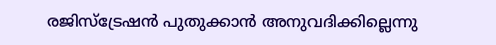രജിസ്‌ട്രേഷന്‍ പുതുക്കാന്‍ അനുവദിക്കില്ലെന്നു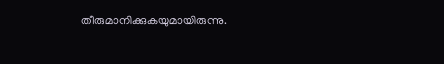തീരുമാനിക്കുകയുമായിരുന്നു.